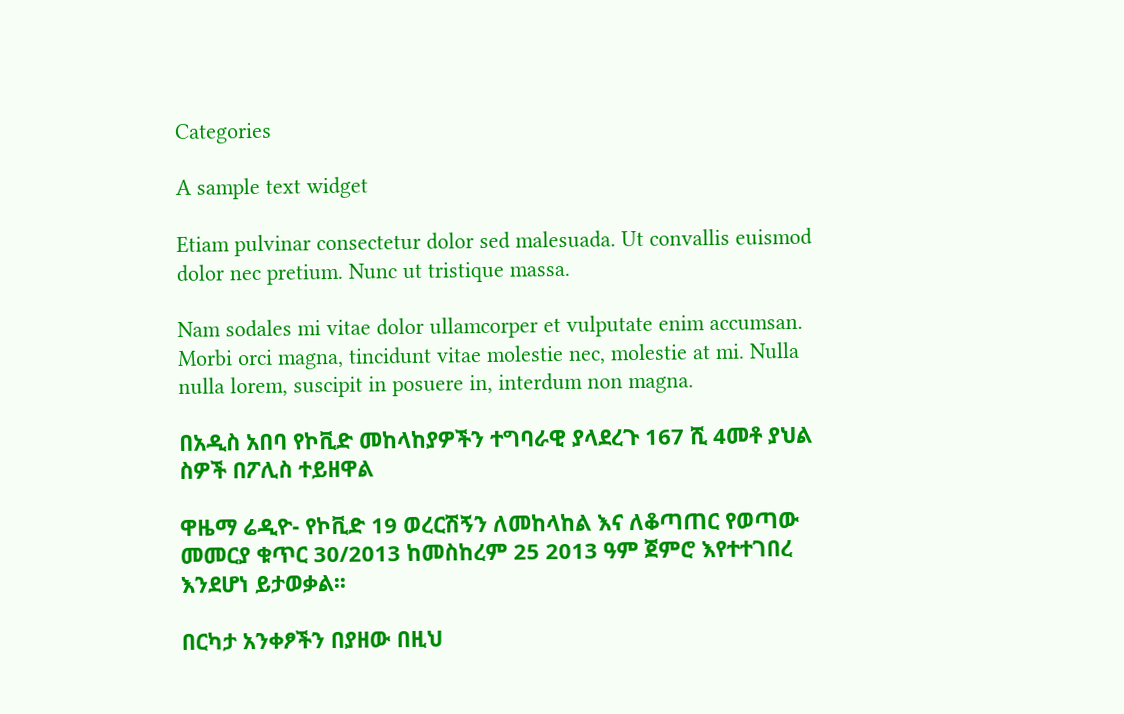Categories

A sample text widget

Etiam pulvinar consectetur dolor sed malesuada. Ut convallis euismod dolor nec pretium. Nunc ut tristique massa.

Nam sodales mi vitae dolor ullamcorper et vulputate enim accumsan. Morbi orci magna, tincidunt vitae molestie nec, molestie at mi. Nulla nulla lorem, suscipit in posuere in, interdum non magna.

በአዲስ አበባ የኮቪድ መከላከያዎችን ተግባራዊ ያላደረጉ 167 ሺ 4መቶ ያህል ስዎች በፖሊስ ተይዘዋል

ዋዜማ ሬዲዮ- የኮቪድ 19 ወረርሽኝን ለመከላከል እና ለቆጣጠር የወጣው መመርያ ቁጥር 30/2013 ከመስከረም 25 2013 ዓም ጀምሮ እየተተገበረ እንደሆነ ይታወቃል፡፡

በርካታ አንቀፆችን በያዘው በዚህ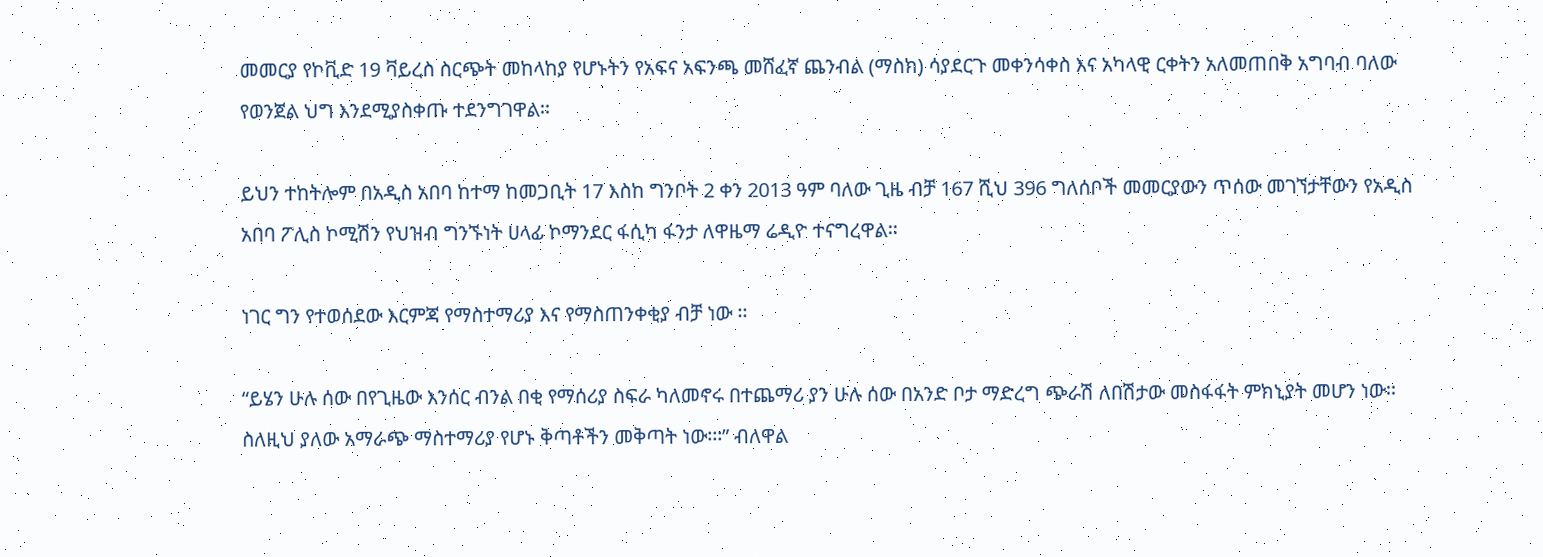መመርያ የኮቪድ 19 ቫይረስ ስርጭት መከላከያ የሆኑትን የአፍና አፍንጫ መሸፈኛ ጨንብል (ማስክ) ሳያደርጉ መቀንሳቀስ እና አካላዊ ርቀትን አለመጠበቅ አግባብ ባለው የወንጀል ህግ እንደሚያስቀጡ ተደንግገዋል፡፡

ይህን ተከትሎም በአዲስ አበባ ከተማ ከመጋቢት 17 እስከ ግንቦት 2 ቀን 2013 ዓም ባለው ጊዜ ብቻ 167 ሺህ 396 ግለሰቦች መመርያውን ጥሰው መገኘታቸውን የአዲስ አበባ ፖሊስ ኮሚሽን የህዝብ ግንኙነት ሀላፊ ኮማንደር ፋሲካ ፋንታ ለዋዜማ ሬዲዮ ተናግረዋል፡፡

ነገር ግን የተወሰደው እርምጃ የማስተማሪያ እና የማስጠንቀቂያ ብቻ ነው ፡፡

“ይሄን ሁሉ ሰው በየጊዜው እንሰር ብንል በቂ የማሰሪያ ስፍራ ካለመኖሩ በተጨማሪ ያን ሁሉ ሰው በአንድ ቦታ ማድረግ ጭራሽ ለበሽታው መስፋፋት ምክኒያት መሆን ነው፡፡ ስለዚህ ያለው አማራጭ ማስተማሪያ የሆኑ ቅጣቶችን መቅጣት ነው፡፡፡” ብለዋል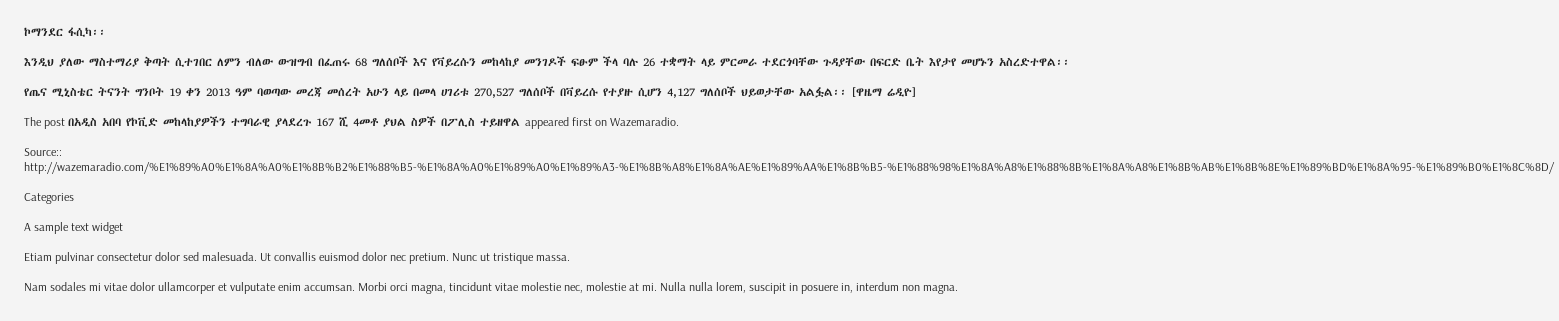ኮማንደር ፋሲካ፡፡

እንዲህ ያለው ማስተማሪያ ቅጣት ሲተገበር ለምን ብለው ውዝግብ በፈጠሩ 68 ግለሰቦች እና የቫይረሱን መከላከያ መንገዶች ፍፁም ችላ ባሉ 26 ተቋማት ላይ ምርመራ ተደርጎባቸው ጉዳያቸው በፍርድ ቤት እየታየ መሆኑን አስረድተዋል፡፡

የጤና ሚኒስቴር ትናንት ግንቦት 19 ቀን 2013 ዓም ባወጣው መረጃ መሰረት አሁን ላይ በመላ ሀገሪቱ 270,527 ግለሰቦች በቫይረሱ የተያዙ ሲሆን 4,127 ግለሰቦች ህይወታቸው አልፏል፡፡ [ዋዜማ ሬዲዮ]

The post በአዲስ አበባ የኮቪድ መከላከያዎችን ተግባራዊ ያላደረጉ 167 ሺ 4መቶ ያህል ስዎች በፖሊስ ተይዘዋል appeared first on Wazemaradio.

Source:: http://wazemaradio.com/%E1%89%A0%E1%8A%A0%E1%8B%B2%E1%88%B5-%E1%8A%A0%E1%89%A0%E1%89%A3-%E1%8B%A8%E1%8A%AE%E1%89%AA%E1%8B%B5-%E1%88%98%E1%8A%A8%E1%88%8B%E1%8A%A8%E1%8B%AB%E1%8B%8E%E1%89%BD%E1%8A%95-%E1%89%B0%E1%8C%8D/

Categories

A sample text widget

Etiam pulvinar consectetur dolor sed malesuada. Ut convallis euismod dolor nec pretium. Nunc ut tristique massa.

Nam sodales mi vitae dolor ullamcorper et vulputate enim accumsan. Morbi orci magna, tincidunt vitae molestie nec, molestie at mi. Nulla nulla lorem, suscipit in posuere in, interdum non magna.